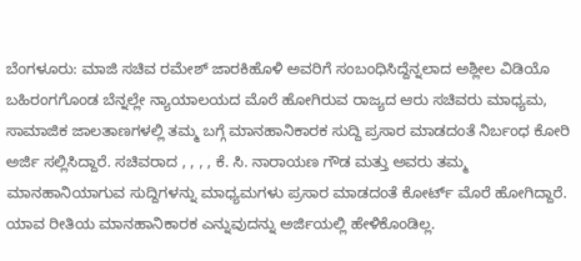ಬೆಂಗಳೂರು: ಮಾಜಿ ಸಚಿವ ರಮೇಶ್ ಜಾರಕಿಹೊಳಿ ಅವರಿಗೆ ಸಂಬಂಧಿಸಿದ್ದೆನ್ನಲಾದ ಅಶ್ಲೀಲ ವಿಡಿಯೊ ಬಹಿರಂಗಗೊಂಡ ಬೆನ್ನಲ್ಲೇ ನ್ಯಾಯಾಲಯದ ಮೊರೆ ಹೋಗಿರುವ ರಾಜ್ಯದ ಆರು ಸಚಿವರು ಮಾಧ್ಯಮ, ಸಾಮಾಜಿಕ ಜಾಲತಾಣಗಳಲ್ಲಿ ತಮ್ಮ ಬಗ್ಗೆ ಮಾನಹಾನಿಕಾರಕ ಸುದ್ದಿ ಪ್ರಸಾರ ಮಾಡದಂತೆ ನಿರ್ಬಂಧ ಕೋರಿ ಅರ್ಜಿ ಸಲ್ಲಿಸಿದ್ದಾರೆ. ಸಚಿವರಾದ , , , , ಕೆ. ಸಿ. ನಾರಾಯಣ ಗೌಡ ಮತ್ತು ಅವರು ತಮ್ಮ ಮಾನಹಾನಿಯಾಗುವ ಸುದ್ದಿಗಳನ್ನು ಮಾಧ್ಯಮಗಳು ಪ್ರಸಾರ ಮಾಡದಂತೆ ಕೋರ್ಟ್ ಮೊರೆ ಹೋಗಿದ್ದಾರೆ. ಯಾವ ರೀತಿಯ ಮಾನಹಾನಿಕಾರಕ ಎನ್ನುವುದನ್ನು ಅರ್ಜಿಯಲ್ಲಿ ಹೇಳಿಕೊಂಡಿಲ್ಲ.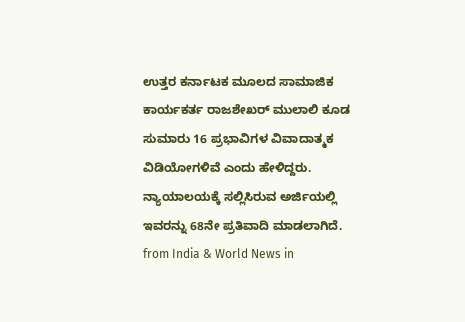ಉತ್ತರ ಕರ್ನಾಟಕ ಮೂಲದ ಸಾಮಾಜಿಕ ಕಾರ್ಯಕರ್ತ ರಾಜಶೇಖರ್ ಮುಲಾಲಿ ಕೂಡ ಸುಮಾರು 16 ಪ್ರಭಾವಿಗಳ ವಿವಾದಾತ್ಮಕ ವಿಡಿಯೋಗಳಿವೆ ಎಂದು ಹೇಳಿದ್ದರು. ನ್ಯಾಯಾಲಯಕ್ಕೆ ಸಲ್ಲಿಸಿರುವ ಅರ್ಜಿಯಲ್ಲಿ ಇವರನ್ನು 68ನೇ ಪ್ರತಿವಾದಿ ಮಾಡಲಾಗಿದೆ.
from India & World News in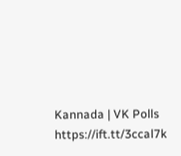Kannada | VK Polls https://ift.tt/3ccal7k